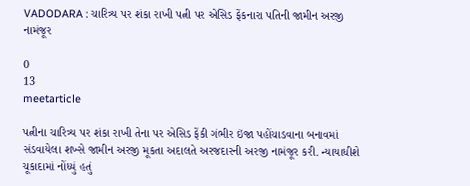VADODARA : ચારિત્ર્ય પર શંકા રાખી પત્ની પર એસિડ ફેંકનારા પતિની જામીન અરજી નામંજૂર

0
13
meetarticle

પત્નીના ચારિત્ર્ય પર શંકા રાખી તેના પર એસિડ ફેંકી ગંભીર ઇંજા પહોંચાડવાના બનાવમાં સંડવાયેલા શખ્સે જામીન અરજી મૂકતા અદાલતે અરજદારની અરજી નામંજૂર કરી. ન્યાયાધીશે ચૂકાદામાં નોંધ્યું હતું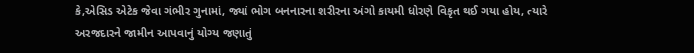કે,એસિડ એટેક જેવા ગંભીર ગુનામાં, જ્યાં ભોગ બનનારના શરીરના અંગો કાયમી ધોરણે વિકૃત થઈ ગયા હોય, ત્યારે અરજદારને જામીન આપવાનું યોગ્ય જણાતું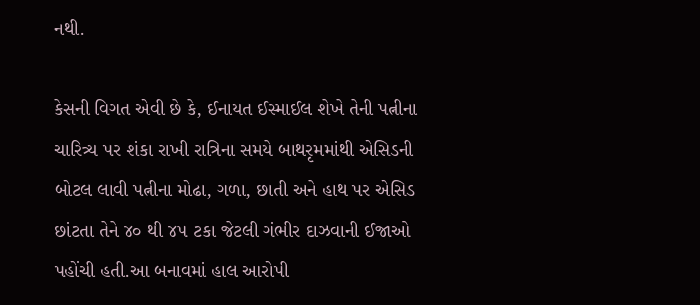નથી.

કેસની વિગત એવી છે કે, ઈનાયત ઈસ્માઈલ શેખે તેની પત્નીના ચારિત્ર્ય પર શંકા રાખી રાત્રિના સમયે બાથરૃમમાંથી એસિડની બોટલ લાવી પત્નીના મોઢા, ગળા, છાતી અને હાથ પર એસિડ છાંટતા તેને ૪૦ થી ૪૫ ટકા જેટલી ગંભીર દાઝવાની ઈજાઓ પહોંચી હતી.આ બનાવમાં હાલ આરોપી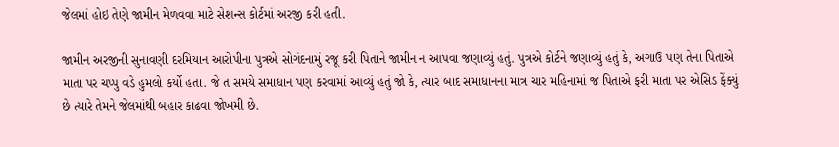જેલમાં હોઇ તેણે જામીન મેળવવા માટે સેશન્સ કોર્ટમાં અરજી કરી હતી.

જામીન અરજીની સુનાવણી દરમિયાન આરોપીના પુત્રએ સોગંદનામું રજૂ કરી પિતાને જામીન ન આપવા જણાવ્યું હતું. પુત્રએ કોર્ટને જણાવ્યું હતું કે, અગાઉ પણ તેના પિતાએ માતા પર ચપ્પુ વડે હુમલો કર્યો હતા. જે ત સમયે સમાધાન પણ કરવામાં આવ્યું હતું જો કે, ત્યાર બાદ સમાધાનના માત્ર ચાર મહિનામાં જ પિતાએ ફરી માતા પર એસિડ ફેંક્યું છે ત્યારે તેમને જેલમાંથી બહાર કાઢવા જોખમી છે.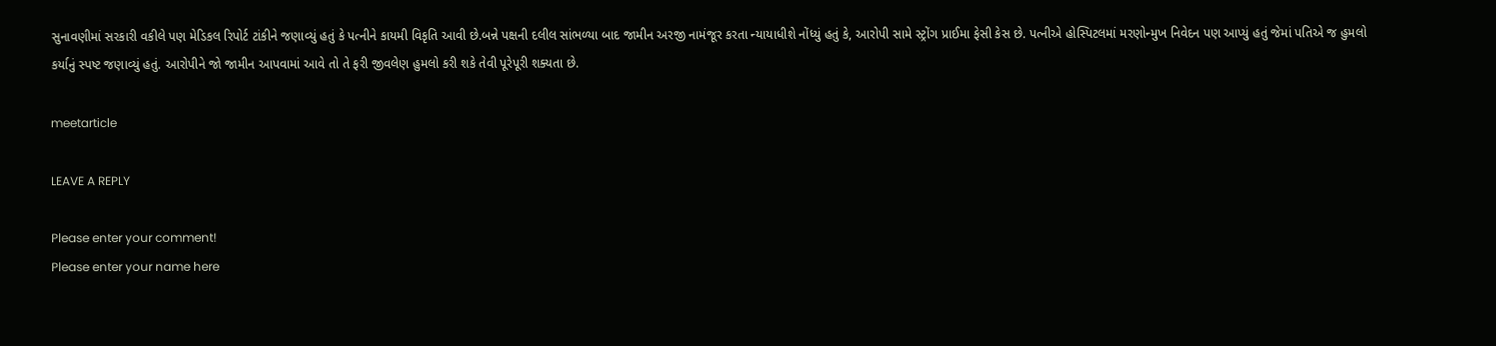સુનાવણીમાં સરકારી વકીલે પણ મેડિકલ રિપોર્ટ ટાંકીને જણાવ્યું હતું કે પત્નીને કાયમી વિકૃતિ આવી છે.બન્ને પક્ષની દલીલ સાંભળ્યા બાદ જામીન અરજી નામંજૂર કરતા ન્યાયાધીશે નોંધ્યું હતું કે, આરોપી સામે સ્ટ્રોંગ પ્રાઈમા ફેસી કેસ છે. પત્નીએ હોસ્પિટલમાં મરણોન્મુખ નિવેદન પણ આપ્યું હતું જેમાં પતિએ જ હુમલો કર્યાનું સ્પષ્ટ જણાવ્યું હતું. આરોપીને જો જામીન આપવામાં આવે તો તે ફરી જીવલેણ હુમલો કરી શકે તેવી પૂરેપૂરી શક્યતા છે.

meetarticle

LEAVE A REPLY

Please enter your comment!
Please enter your name here